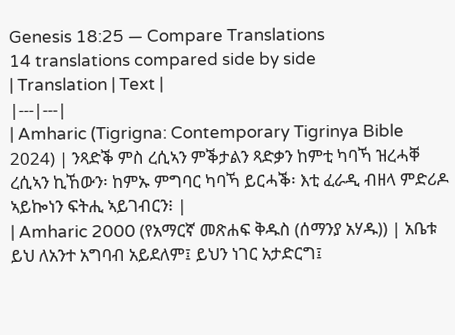Genesis 18:25 — Compare Translations
14 translations compared side by side
| Translation | Text |
|---|---|
| Amharic (Tigrigna: Contemporary Tigrinya Bible 2024) | ንጻድቕ ምስ ረሲኣን ምቕታልን ጻድቃን ከምቲ ካባኻ ዝረሓቐ ረሲኣን ኪኸውን፡ ከምኡ ምግባር ካባኻ ይርሓቕ፡ እቲ ፈራዲ ብዘላ ምድሪዶ ኣይኰነን ፍትሒ ኣይገብርን፧ |
| Amharic 2000 (የአማርኛ መጽሐፍ ቅዱስ (ሰማንያ አሃዱ)) | አቤቱ ይህ ለአንተ አግባብ አይደለም፤ ይህን ነገር አታድርግ፤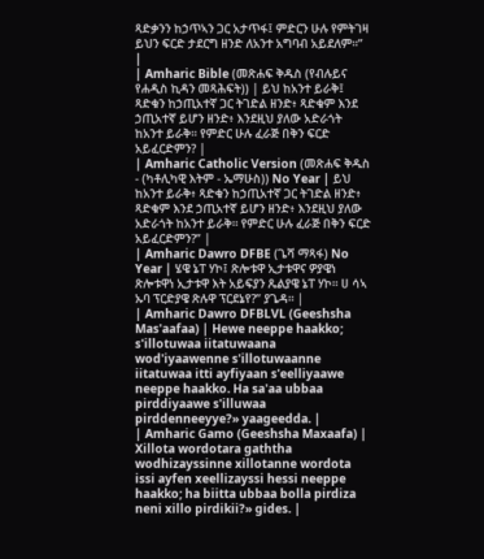ጻድቃንን ከኃጥኣን ጋር አታጥፋ፤ ምድርን ሁሉ የምትገዛ ይህን ፍርድ ታደርግ ዘንድ ለአንተ አግባብ አይደለም።” |
| Amharic Bible (መጽሐፍ ቅዱስ (የብሉይና የሐዲስ ኪዳን መጻሕፍት)) | ይህ ከአንተ ይራቅ፤ ጻድቁን ከኃጢአተኛ ጋር ትገድል ዘንድ፥ ጻድቁም እንደ ኃጢአተኛ ይሆን ዘንድ፥ እንደዚህ ያለው አድራጎት ከአንተ ይራቅ። የምድር ሁሉ ፈራጅ በቅን ፍርድ አይፈርድምን? |
| Amharic Catholic Version (መጽሐፍ ቅዱስ - (ካቶሊካዊ እትም - ኤማሁስ)) No Year | ይህ ከአንተ ይራቅ፥ ጻድቁን ከኃጢአተኛ ጋር ትገድል ዘንድ፥ ጻድቁም እንደ ኃጢአተኛ ይሆን ዘንድ፥ እንደዚህ ያለው አድራጎት ከአንተ ይራቅ። የምድር ሁሉ ፈራጅ በቅን ፍርድ አይፈርድምን?” |
| Amharic Dawro DFBE (ጌሻ ማጻፋ) No Year | ሄዌ ኔፐ ሃኮ፤ ጽሎቱዋ ኢታቱዋና ዎያዌነ ጽሎቱዋነ ኢታቱዋ እት አይፍያን ጼልያዌ ኔፐ ሃኮ። ሀ ሳኣ ኡባ ፕርድያዌ ጽሉዋ ፕርደኔየ?” ያጌዳ። |
| Amharic Dawro DFBLVL (Geeshsha Mas'aafaa) | Hewe neeppe haakko; s'illotuwaa iitatuwaana wod'iyaawenne s'illotuwaanne iitatuwaa itti ayfiyaan s'eelliyaawe neeppe haakko. Ha sa'aa ubbaa pirddiyaawe s'illuwaa pirddenneeyye?» yaageedda. |
| Amharic Gamo (Geeshsha Maxaafa) | Xillota wordotara gaththa wodhizayssinne xillotanne wordota issi ayfen xeellizayssi hessi neeppe haakko; ha biitta ubbaa bolla pirdiza neni xillo pirdikii?» gides. |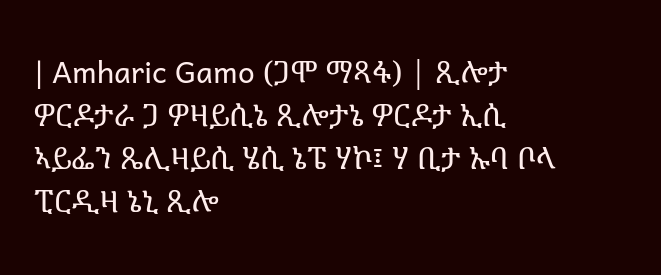| Amharic Gamo (ጋሞ ማጻፋ) | ጺሎታ ዎርዶታራ ጋ ዎዛይሲኔ ጺሎታኔ ዎርዶታ ኢሲ ኣይፌን ጼሊዛይሲ ሄሲ ኔፔ ሃኮ፤ ሃ ቢታ ኡባ ቦላ ፒርዲዛ ኔኒ ጺሎ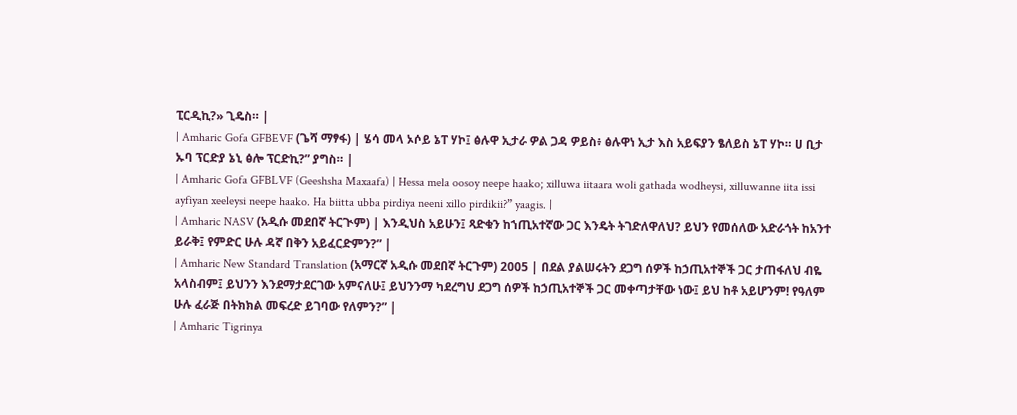ፒርዲኪ?» ጊዴስ። |
| Amharic Gofa GFBEVF (ጌሻ ማፃፋ) | ሄሳ መላ ኦሶይ ኔፐ ሃኮ፤ ፅሉዋ ኢታራ ዎል ጋዳ ዎይስ፥ ፅሉዋነ ኢታ እስ አይፍያን ፄለይስ ኔፐ ሃኮ። ሀ ቢታ ኡባ ፕርድያ ኔኒ ፅሎ ፕርድኪ?” ያግስ። |
| Amharic Gofa GFBLVF (Geeshsha Maxaafa) | Hessa mela oosoy neepe haako; xilluwa iitaara woli gathada wodheysi, xilluwanne iita issi ayfiyan xeeleysi neepe haako. Ha biitta ubba pirdiya neeni xillo pirdikii?” yaagis. |
| Amharic NASV (አዲሱ መደበኛ ትርጒም) | እንዲህስ አይሁን፤ ጻድቁን ከኀጢአተኛው ጋር እንዴት ትገድለዋለህ? ይህን የመሰለው አድራጎት ከአንተ ይራቅ፤ የምድር ሁሉ ዳኛ በቅን አይፈርድምን?” |
| Amharic New Standard Translation (አማርኛ አዲሱ መደበኛ ትርጉም) 2005 | በደል ያልሠሩትን ደጋግ ሰዎች ከኃጢአተኞች ጋር ታጠፋለህ ብዬ አላስብም፤ ይህንን እንደማታደርገው አምናለሁ፤ ይህንንማ ካደረግህ ደጋግ ሰዎች ከኃጢአተኞች ጋር መቀጣታቸው ነው፤ ይህ ከቶ አይሆንም! የዓለም ሁሉ ፈራጅ በትክክል መፍረድ ይገባው የለምን?” |
| Amharic Tigrinya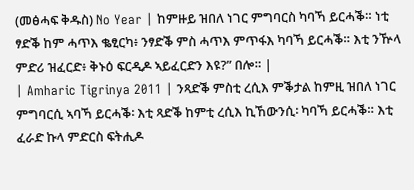(መፅሓፍ ቅዱስ) No Year | ከምዙይ ዝበለ ነገር ምግባርስ ካባኻ ይርሓቕ። ነቲ ፃድቕ ከም ሓጥእ ቈፂርካ፥ ንፃድቕ ምስ ሓጥእ ምጥፋእ ካባኻ ይርሓቕ። እቲ ንዅላ ምድሪ ዝፈርድ፥ ቅኑዕ ፍርዲዶ ኣይፈርድን እዩ?” በሎ። |
| Amharic Tigrinya 2011 | ንጻድቕ ምስቲ ረሲእ ምቕታል ከምዚ ዝበለ ነገር ምግባርሲ ኣባኻ ይርሓቕ፡ እቲ ጻድቕ ከምቲ ረሲእ ኪኸውንሲ፡ ካባኻ ይርሓቕ። እቲ ፈራድ ኩላ ምድርስ ፍትሒዶ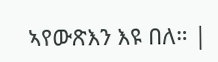ኣየውጽእን እዩ በለ። |